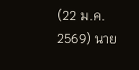(22 ม.ค. 2569) นาย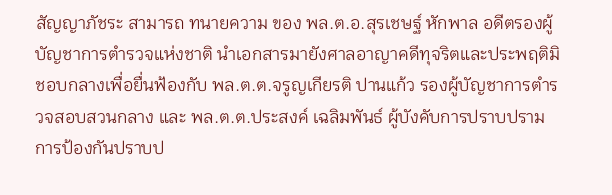สัญญาภัชระ สามารถ ทนายความ ของ พล.ต.อ.สุรเชษฐ์ หักพาล อดีตรองผู้บัญชาการตำรวจแห่งชาติ นำเอกสารมายังศาลอาญาคดีทุจริตและประพฤติมิชอบกลางเพื่อยื่นฟ้องกับ พล.ต.ต.จรูญเกียรติ ปานแก้ว รองผู้บัญชาการตำรวจสอบสวนกลาง และ พล.ต.ต.ประสงค์ เฉลิมพันธ์ ผู้บังคับการปราบปรามการป้องกันปราบป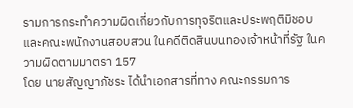รามการกระทำความผิดเกี่ยวกับการทุจริตและประพฤติมิชอบ และคณะพนักงานสอบสวน ในคดีติดสินบนทองเจ้าหน้าที่รัฐ ในความผิดตามมาตรา 157
โดย นายสัญญาภัชระ ได้นำเอกสารที่ทาง คณะกรรมการ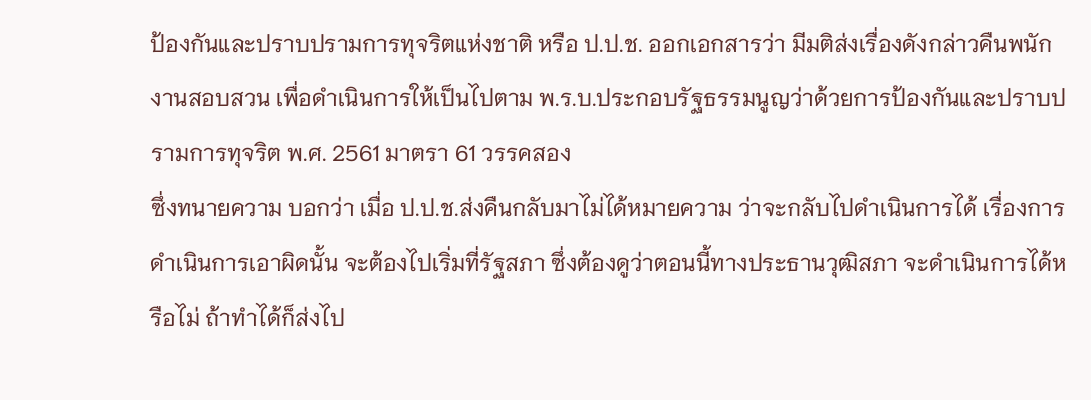ป้องกันและปราบปรามการทุจริตแห่งชาติ หรือ ป.ป.ช. ออกเอกสารว่า มีมติส่งเรื่องดังกล่าวคืนพนักงานสอบสวน เพื่อดำเนินการให้เป็นไปตาม พ.ร.บ.ประกอบรัฐธรรมนูญว่าด้วยการป้องกันและปราบปรามการทุจริต พ.ศ. 2561 มาตรา 61 วรรคสอง
ซึ่งทนายความ บอกว่า เมื่อ ป.ป.ช.ส่งคืนกลับมาไม่ได้หมายความ ว่าจะกลับไปดำเนินการได้ เรื่องการดำเนินการเอาผิดนั้น จะต้องไปเริ่มที่รัฐสภา ซึ่งต้องดูว่าตอนนี้ทางประธานวุฒิสภา จะดำเนินการได้หรือไม่ ถ้าทำได้ก็ส่งไป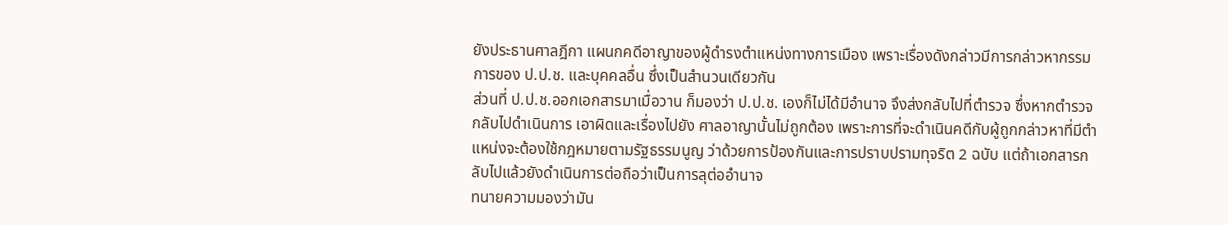ยังประธานศาลฎีกา แผนกคดีอาญาของผู้ดำรงตำแหน่งทางการเมือง เพราะเรื่องดังกล่าวมีการกล่าวหากรรมการของ ป.ป.ช. และบุคคลอื่น ซึ่งเป็นสำนวนเดียวกัน
ส่วนที่ ป.ป.ช.ออกเอกสารมาเมื่อวาน ก็มองว่า ป.ป.ช. เองก็ไม่ได้มีอำนาจ จึงส่งกลับไปที่ตำรวจ ซึ่งหากตำรวจ กลับไปดำเนินการ เอาผิดและเรื่องไปยัง ศาลอาญานั้นไม่ถูกต้อง เพราะการที่จะดำเนินคดีกับผู้ถูกกล่าวหาที่มีตำแหน่งจะต้องใช้กฎหมายตามรัฐธรรมนูญ ว่าด้วยการป้องกันและการปราบปรามทุจริต 2 ฉบับ แต่ถ้าเอกสารกลับไปแล้วยังดำเนินการต่อถือว่าเป็นการลุต่ออำนาจ
ทนายความมองว่ามัน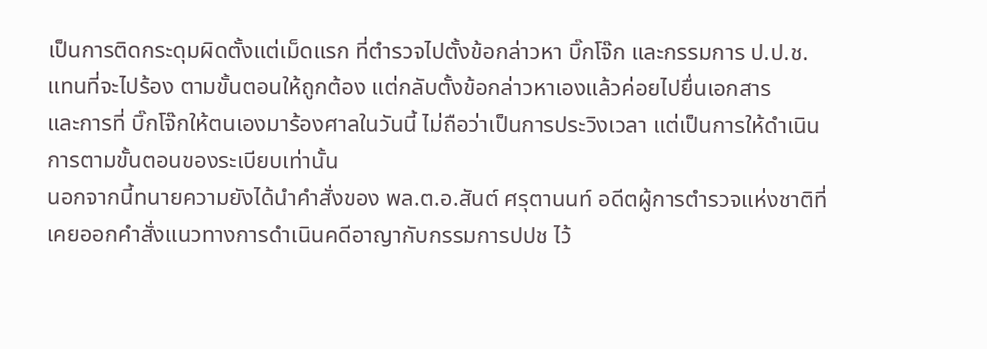เป็นการติดกระดุมผิดตั้งแต่เม็ดแรก ที่ตำรวจไปตั้งข้อกล่าวหา บิ๊กโจ๊ก และกรรมการ ป.ป.ช. แทนที่จะไปร้อง ตามขั้นตอนให้ถูกต้อง แต่กลับตั้งข้อกล่าวหาเองแล้วค่อยไปยื่นเอกสาร
และการที่ บิ๊กโจ๊กให้ตนเองมาร้องศาลในวันนี้ ไม่ถือว่าเป็นการประวิงเวลา แต่เป็นการให้ดำเนินการตามขั้นตอนของระเบียบเท่านั้น
นอกจากนี้ทนายความยังได้นำคำสั่งของ พล.ต.อ.สันต์ ศรุตานนท์ อดีตผู้การตำรวจแห่งชาติที่เคยออกคำสั่งแนวทางการดำเนินคดีอาญากับกรรมการปปช ไว้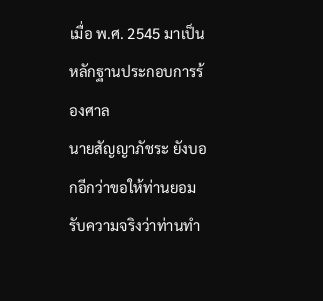เมื่อ พ.ศ. 2545 มาเป็นหลักฐานประกอบการร้องศาล
นายสัญญาภัชระ ยังบอกอีกว่าขอให้ท่านยอมรับความจริงว่าท่านทำ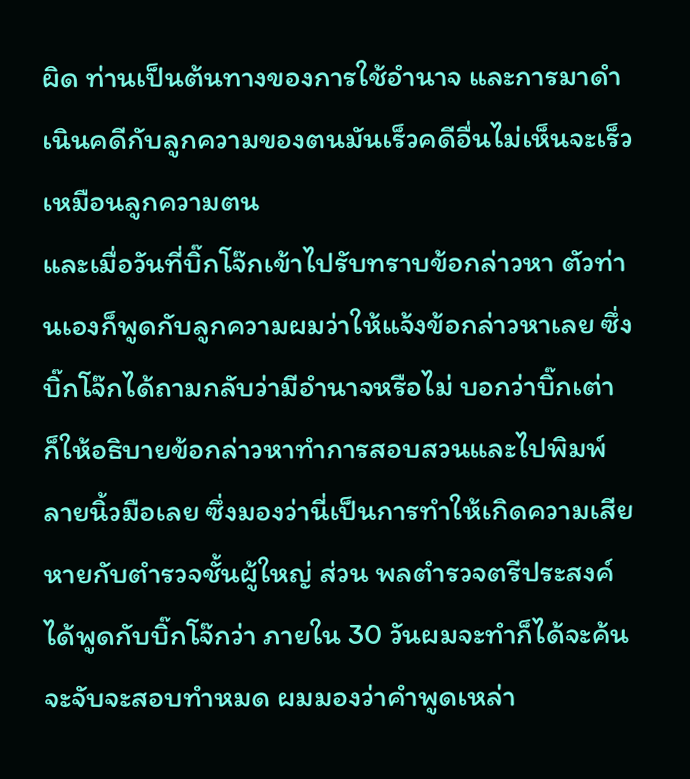ผิด ท่านเป็นต้นทางของการใช้อำนาจ และการมาดำเนินคดีกับลูกความของตนมันเร็วคดีอื่นไม่เห็นจะเร็วเหมือนลูกความตน
และเมื่อวันที่บิ๊กโจ๊กเข้าไปรับทราบข้อกล่าวหา ตัวท่านเองก็พูดกับลูกความผมว่าให้แจ้งข้อกล่าวหาเลย ซึ่งบิ๊กโจ๊กได้ถามกลับว่ามีอำนาจหรือไม่ บอกว่าบิ๊กเต่า ก็ให้อธิบายข้อกล่าวหาทำการสอบสวนและไปพิมพ์ลายนิ้วมือเลย ซึ่งมองว่านี่เป็นการทำให้เกิดความเสียหายกับตำรวจชั้นผู้ใหญ่ ส่วน พลตำรวจตรีประสงค์ ได้พูดกับบิ๊กโจ๊กว่า ภายใน 30 วันผมจะทำก็ได้จะค้นจะจับจะสอบทำหมด ผมมองว่าคำพูดเหล่า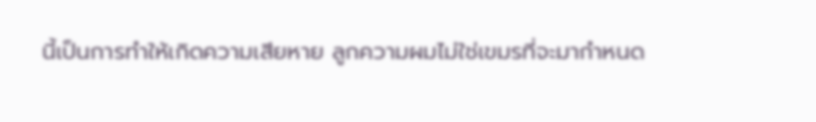นี้เป็นการทำให้เกิดความเสียหาย ลูกความผมไม่ใช่เขมรที่จะมากำหนด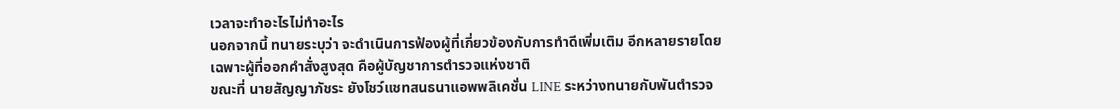เวลาจะทำอะไรไม่ทำอะไร
นอกจากนี้ ทนายระบุว่า จะดำเนินการฟ้องผู้ที่เกี่ยวข้องกับการทำดีเพิ่มเติม อีกหลายรายโดยเฉพาะผู้ที่ออกคำสั่งสูงสุด คือผู้บัญชาการตำรวจแห่งชาติ
ขณะที่ นายสัญญาภัชระ ยังโชว์แชทสนธนาแอพพลิเคชั่น LINE ระหว่างทนายกับพันตำรวจ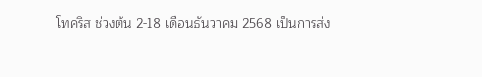โทคริส ช่วงต้น 2-18 เดือนธันวาคม 2568 เป็นการส่ง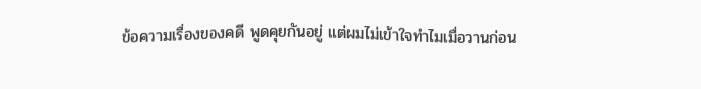ข้อความเรื่องของคดี พูดคุยกันอยู่ แต่ผมไม่เข้าใจทำไมเมื่อวานก่อน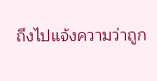ถึงไปแจ้งความว่าถูก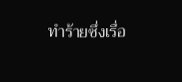ทำร้ายซึ่งเรื่อ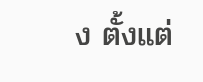ง ตั้งแต่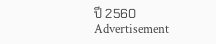ปี 2560
Advertisement